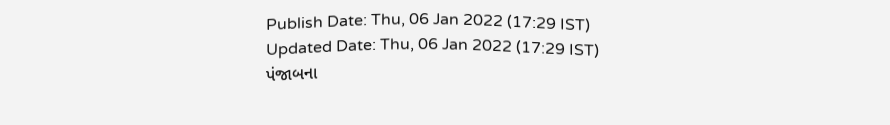Publish Date: Thu, 06 Jan 2022 (17:29 IST)
Updated Date: Thu, 06 Jan 2022 (17:29 IST)
પંજાબના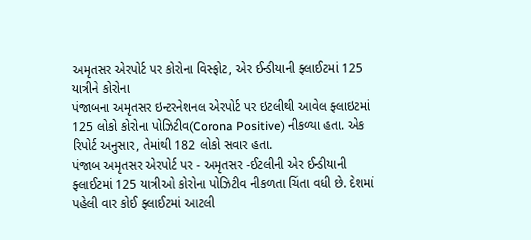અમૃતસર એરપોર્ટ પર કોરોના વિસ્ફોટ, એર ઈન્ડીયાની ફ્લાઈટમાં 125 યાત્રીને કોરોના
પંજાબના અમૃતસર ઇન્ટરનેશનલ એરપોર્ટ પર ઇટલીથી આવેલ ફ્લાઇટમાં 125 લોકો કોરોના પોઝિટીવ(Corona Positive) નીકળ્યા હતા. એક રિપોર્ટ અનુસાર, તેમાંથી 182 લોકો સવાર હતા.
પંજાબ અમૃતસર એરપોર્ટ પર - અમૃતસર -ઈટલીની એર ઈન્ડીયાની ફ્લાઈટમાં 125 યાત્રીઓ કોરોના પોઝિટીવ નીકળતા ચિંતા વધી છે. દેશમાં પહેલી વાર કોઈ ફ્લાઈટમાં આટલી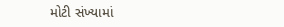મોટી સંખ્યામાં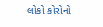લોકો કોરોનો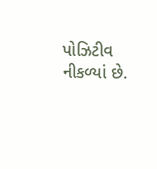પોઝિટીવ નીકળ્યાં છે.